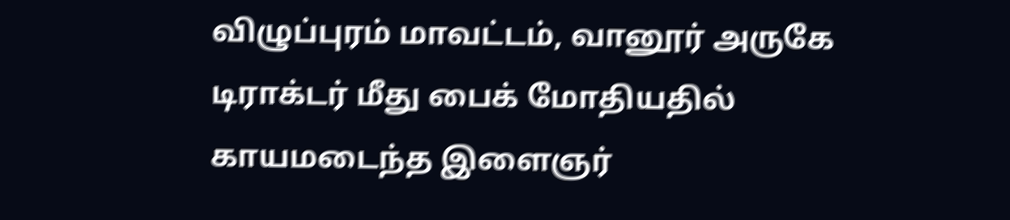விழுப்புரம் மாவட்டம், வானூர் அருகே டிராக்டர் மீது பைக் மோதியதில் காயமடைந்த இளைஞர்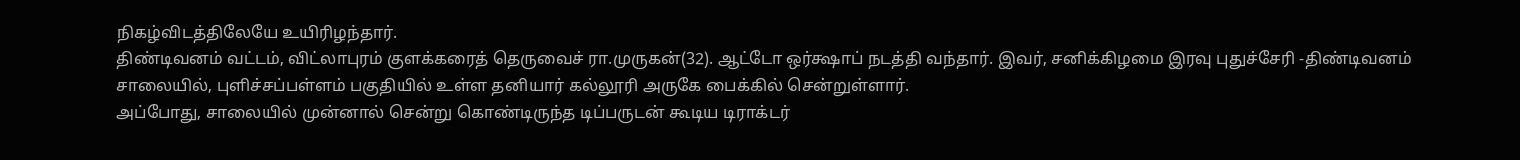நிகழ்விடத்திலேயே உயிரிழந்தார்.
திண்டிவனம் வட்டம், விட்லாபுரம் குளக்கரைத் தெருவைச் ரா.முருகன்(32). ஆட்டோ ஒர்க்ஷாப் நடத்தி வந்தார். இவர், சனிக்கிழமை இரவு புதுச்சேரி -திண்டிவனம் சாலையில், புளிச்சப்பள்ளம் பகுதியில் உள்ள தனியார் கல்லூரி அருகே பைக்கில் சென்றுள்ளார்.
அப்போது, சாலையில் முன்னால் சென்று கொண்டிருந்த டிப்பருடன் கூடிய டிராக்டர்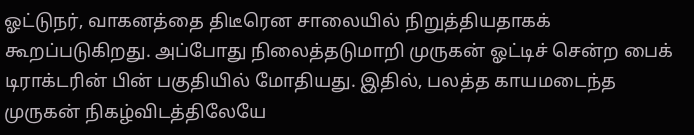ஓட்டுநர், வாகனத்தை திடீரென சாலையில் நிறுத்தியதாகக் கூறப்படுகிறது. அப்போது நிலைத்தடுமாறி முருகன் ஓட்டிச் சென்ற பைக் டிராக்டரின் பின் பகுதியில் மோதியது. இதில், பலத்த காயமடைந்த முருகன் நிகழ்விடத்திலேயே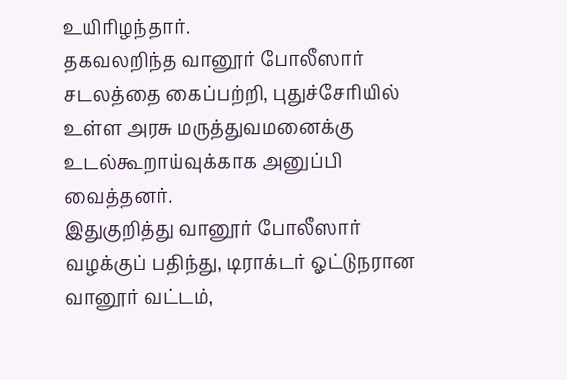உயிரிழந்தார்.
தகவலறிந்த வானூர் போலீஸார் சடலத்தை கைப்பற்றி, புதுச்சேரியில் உள்ள அரசு மருத்துவமனைக்கு உடல்கூறாய்வுக்காக அனுப்பி வைத்தனர்.
இதுகுறித்து வானூர் போலீஸார் வழக்குப் பதிந்து, டிராக்டர் ஓட்டுநரான வானூர் வட்டம்,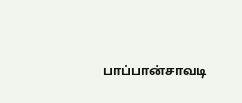பாப்பான்சாவடி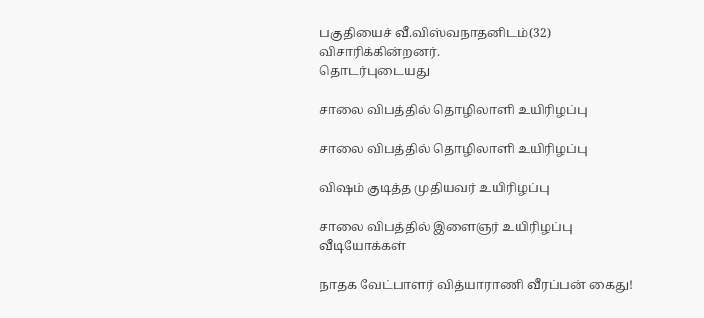பகுதியைச் வீ.விஸ்வநாதனிடம்(32) விசாரிக்கின்றனர்.
தொடர்புடையது

சாலை விபத்தில் தொழிலாளி உயிரிழப்பு

சாலை விபத்தில் தொழிலாளி உயிரிழப்பு

விஷம் குடித்த முதியவர் உயிரிழப்பு

சாலை விபத்தில் இளைஞர் உயிரிழப்பு
வீடியோக்கள்

நாதக வேட்பாளர் வித்யாராணி வீரப்பன் கைது!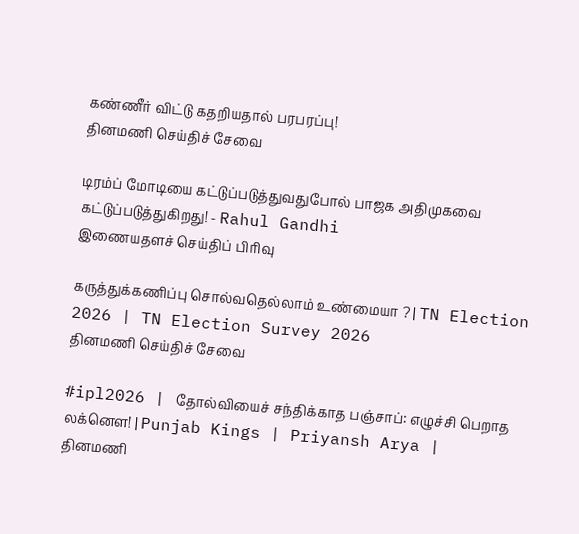கண்ணீர் விட்டு கதறியதால் பரபரப்பு!
தினமணி செய்திச் சேவை

டிரம்ப் மோடியை கட்டுப்படுத்துவதுபோல் பாஜக அதிமுகவை கட்டுப்படுத்துகிறது! - Rahul Gandhi
இணையதளச் செய்திப் பிரிவு

கருத்துக்கணிப்பு சொல்வதெல்லாம் உண்மையா ? | TN Election 2026 | TN Election Survey 2026
தினமணி செய்திச் சேவை

#ipl2026 | தோல்வியைச் சந்திக்காத பஞ்சாப்: எழுச்சி பெறாத லக்னௌ! | Punjab Kings | Priyansh Arya |
தினமணி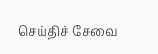செய்திச் சேவை